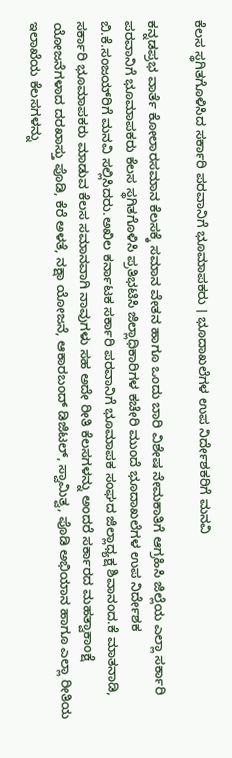ಕೆಲಸ ಸ್ಥಗಿತಗೊಳಿಸಿದ ಸರ್ಕಾರಿ ಪರವಾನಿಗೆ ಭೂಮಾಪಕರು । ಭೂದಾಖಲೆಗಳ ಉಪ ನಿರ್ದೇಶಕರಿಗೆ ಮನವಿ

ಕನ್ನಡಪ್ರಭ ವಾರ್ತೆ ಕೋಲಾರಸಮಾನ ಕೆಲಸಕ್ಕೆ ಸಮಾನ ವೇತನ ಹಾಗೂ ಒಂದು ಬಾರಿ ವಿಶೇಷ ನೇಮಕಾತಿಗೆ ಆಗ್ರಹಿಸಿ ಜಿಲ್ಲೆಯ ಎಲ್ಲಾ ಸರ್ಕಾರಿ ಪರವಾನಿಗೆ ಭೂಮಾಪಕರು ಕೆಲಸ ಸ್ಥಗಿತಗೊಳಿಸಿ ಪ್ರತಿಭಟಿಸಿ ಜಿಲ್ಲಾಧಿಕಾರಿಗಳ ಕಚೇರಿ ಮುಂದೆ ಭೂದಾಖಲೆಗಳ ಉಪ ನಿರ್ದೇಶಕ ಬಿ.ಕೆ.ಸಂಜಯ್‌ರಿಗೆ ಮನವಿ ಸಲ್ಲಿಸಿದರು.ಅಖಿಲ ಕರ್ನಾಟಕ ಸರ್ಕಾರಿ ಪರವಾನಿಗೆ ಭೂಮಾಪಕ ಸಂಘದ ಜಿಲ್ಲಾಧ್ಯಕ್ಷ ಶಿವಾನಂದ.ಕೆ ಮಾತನಾಡಿ, ಸರ್ಕಾರಿ ಭೂಮಾಪಕರು ಮಾಡುವ ಕೆಲಸ ಸಮಾನವಾಗಿ ನಾವುಗಳು ಸಹ ಅದೇ ರೀತಿ ಕೆಲಸಗಳನ್ನು ಅಂದರೆ ಸರ್ಕಾರದ ಮಹತ್ವಾಕಾಂಕ್ಷೆ ಯೋಜನೆಗಳಾದ ದರಖಾಸ್ತು ಪೊಡಿ, ಕೆರೆ ಅಳತೆ, ನಕ್ಷಾ ಯೋಜನೆ, ಆಕಾರಬಂದ್ ಡಿಜಿಟಲ್, ಸ್ವಾಮಿತ್ವ, ಪೊಡಿ ಅಭಿಯಾನ ಹಾಗೂ ಎಲ್ಲಾ ರೀತಿಯ ಇಲಾಖೆಯ ಕೆಲಸಗಳನ್ನು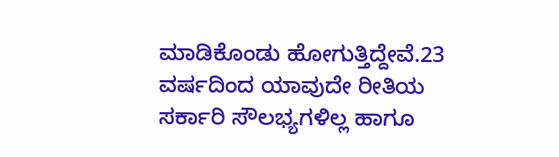ಮಾಡಿಕೊಂಡು ಹೋಗುತ್ತಿದ್ದೇವೆ.23 ವರ್ಷದಿಂದ ಯಾವುದೇ ರೀತಿಯ ಸರ್ಕಾರಿ ಸೌಲಭ್ಯಗಳಿಲ್ಲ ಹಾಗೂ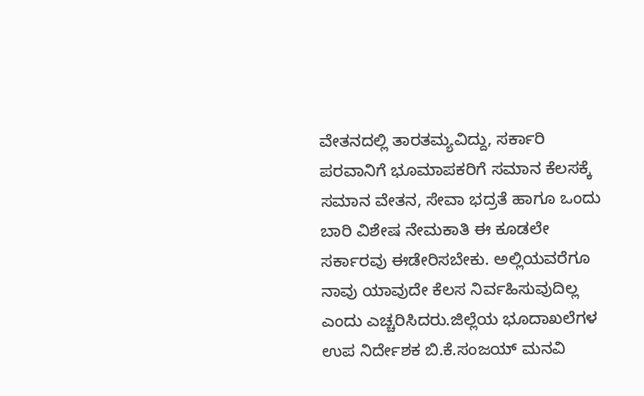ವೇತನದಲ್ಲಿ ತಾರತಮ್ಯವಿದ್ದು, ಸರ್ಕಾರಿ ಪರವಾನಿಗೆ ಭೂಮಾಪಕರಿಗೆ ಸಮಾನ ಕೆಲಸಕ್ಕೆ ಸಮಾನ ವೇತನ, ಸೇವಾ ಭದ್ರತೆ ಹಾಗೂ ಒಂದು ಬಾರಿ ವಿಶೇಷ ನೇಮಕಾತಿ ಈ ಕೂಡಲೇ ಸರ್ಕಾರವು ಈಡೇರಿಸಬೇಕು. ಅಲ್ಲಿಯವರೆಗೂ ನಾವು ಯಾವುದೇ ಕೆಲಸ ನಿರ್ವಹಿಸುವುದಿಲ್ಲ ಎಂದು ಎಚ್ಚರಿಸಿದರು.ಜಿಲ್ಲೆಯ ಭೂದಾಖಲೆಗಳ ಉಪ ನಿರ್ದೇಶಕ ಬಿ.ಕೆ.ಸಂಜಯ್ ಮನವಿ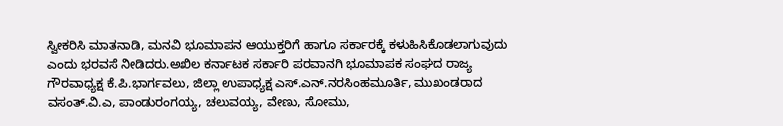ಸ್ವೀಕರಿಸಿ ಮಾತನಾಡಿ, ಮನವಿ ಭೂಮಾಪನ ಆಯುಕ್ತರಿಗೆ ಹಾಗೂ ಸರ್ಕಾರಕ್ಕೆ ಕಳುಹಿಸಿಕೊಡಲಾಗುವುದು ಎಂದು ಭರವಸೆ ನೀಡಿದರು.ಅಖಿಲ ಕರ್ನಾಟಕ ಸರ್ಕಾರಿ ಪರವಾನಗಿ ಭೂಮಾಪಕ ಸಂಘದ ರಾಜ್ಯ ಗೌರವಾಧ್ಯಕ್ಷ ಕೆ.ಪಿ.ಭಾರ್ಗವಲು, ಜಿಲ್ಲಾ ಉಪಾಧ್ಯಕ್ಷ ಎಸ್.ಎನ್.ನರಸಿಂಹಮೂರ್ತಿ, ಮುಖಂಡರಾದ ವಸಂತ್.ವಿ.ಎ, ಪಾಂಡುರಂಗಯ್ಯ, ಚಲುವಯ್ಯ, ವೇಣು, ಸೋಮು,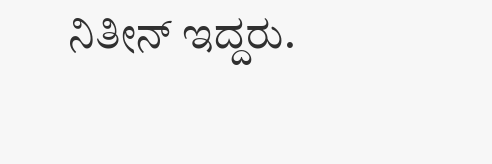ನಿತೀನ್ ಇದ್ದರು.